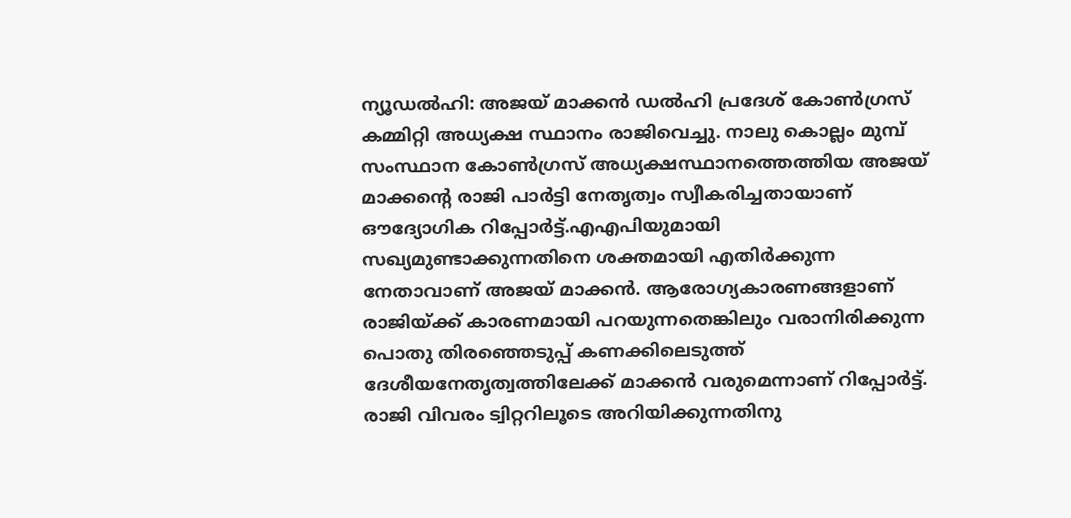ന്യൂഡൽഹി: അജയ് മാക്കൻ ഡൽഹി പ്രദേശ് കോൺഗ്രസ് കമ്മിറ്റി അധ്യക്ഷ സ്ഥാനം രാജിവെച്ചു. നാലു കൊല്ലം മുമ്പ് സംസ്ഥാന കോൺഗ്രസ് അധ്യക്ഷസ്ഥാനത്തെത്തിയ അജയ് മാക്കന്റെ രാജി പാർട്ടി നേതൃത്വം സ്വീകരിച്ചതായാണ് ഔദ്യോഗിക റിപ്പോർട്ട്.എഎപിയുമായി സഖ്യമുണ്ടാക്കുന്നതിനെ ശക്തമായി എതിർക്കുന്ന നേതാവാണ് അജയ് മാക്കൻ. ആരോഗ്യകാരണങ്ങളാണ് രാജിയ്ക്ക് കാരണമായി പറയുന്നതെങ്കിലും വരാനിരിക്കുന്ന പൊതു തിരഞ്ഞെടുപ്പ് കണക്കിലെടുത്ത് ദേശീയനേതൃത്വത്തിലേക്ക് മാക്കൻ വരുമെന്നാണ് റിപ്പോർട്ട്. രാജി വിവരം ട്വിറ്ററിലൂടെ അറിയിക്കുന്നതിനു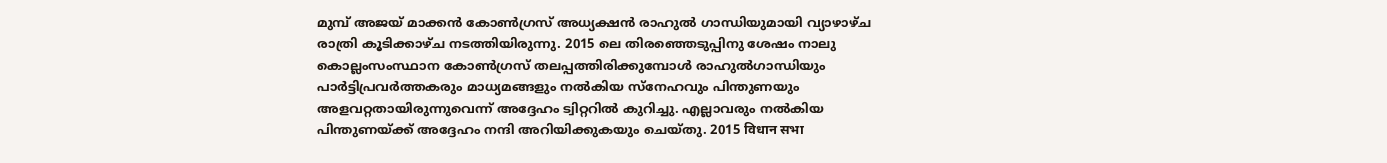മുമ്പ് അജയ് മാക്കൻ കോൺഗ്രസ് അധ്യക്ഷൻ രാഹുൽ ഗാന്ധിയുമായി വ്യാഴാഴ്ച രാത്രി കൂടിക്കാഴ്ച നടത്തിയിരുന്നു. 2015 ലെ തിരഞ്ഞെടുപ്പിനു ശേഷം നാലു കൊല്ലംസംസ്ഥാന കോൺഗ്രസ് തലപ്പത്തിരിക്കുമ്പോൾ രാഹുൽഗാന്ധിയും പാർട്ടിപ്രവർത്തകരും മാധ്യമങ്ങളും നൽകിയ സ്നേഹവും പിന്തുണയും അളവറ്റതായിരുന്നുവെന്ന് അദ്ദേഹം ട്വിറ്ററിൽ കുറിച്ചു. എല്ലാവരും നൽകിയ പിന്തുണയ്ക്ക് അദ്ദേഹം നന്ദി അറിയിക്കുകയും ചെയ്തു. 2015 विधान सभा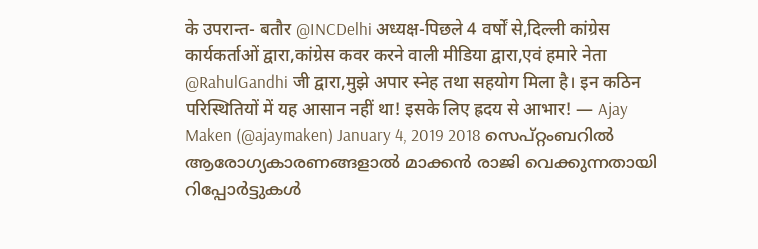के उपरान्त- बतौर @INCDelhi अध्यक्ष-पिछले 4 वर्षों से,दिल्ली कांग्रेस कार्यकर्ताओं द्वारा,कांग्रेस कवर करने वाली मीडिया द्वारा,एवं हमारे नेता @RahulGandhi जी द्वारा,मुझे अपार स्नेह तथा सहयोग मिला है। इन कठिन परिस्थितियों में यह आसान नहीं था! इसके लिए ह्रदय से आभार! — Ajay Maken (@ajaymaken) January 4, 2019 2018 സെപ്റ്റംബറിൽ ആരോഗ്യകാരണങ്ങളാൽ മാക്കൻ രാജി വെക്കുന്നതായി റിപ്പോർട്ടുകൾ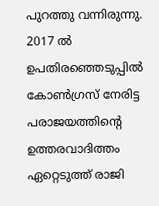പുറത്തു വന്നിരുന്നു. 2017 ൽ ഉപതിരഞ്ഞെടുപ്പിൽ കോൺഗ്രസ് നേരിട്ട പരാജയത്തിന്റെ ഉത്തരവാദിത്തം ഏറ്റെടുത്ത് രാജി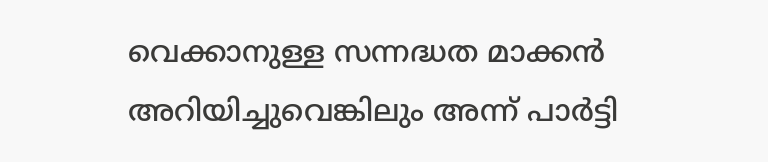വെക്കാനുള്ള സന്നദ്ധത മാക്കൻ അറിയിച്ചുവെങ്കിലും അന്ന് പാർട്ടി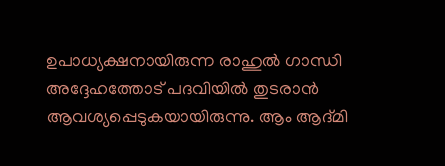ഉപാധ്യക്ഷനായിരുന്ന രാഹുൽ ഗാന്ധി അദ്ദേഹത്തോട് പദവിയിൽ തുടരാൻ ആവശ്യപ്പെടുകയായിരുന്നു. ആം ആദ്മി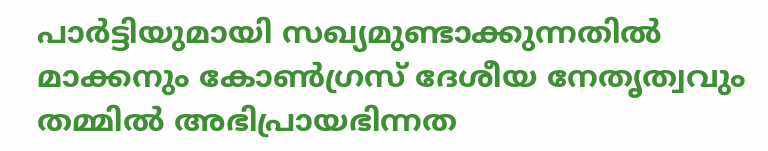പാർട്ടിയുമായി സഖ്യമുണ്ടാക്കുന്നതിൽ മാക്കനും കോൺഗ്രസ് ദേശീയ നേതൃത്വവും തമ്മിൽ അഭിപ്രായഭിന്നത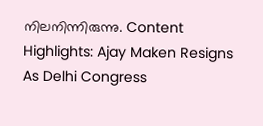നിലനിന്നിരുന്നു. Content Highlights: Ajay Maken Resigns As Delhi Congress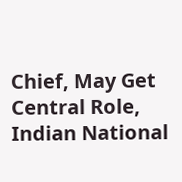Chief, May Get Central Role, Indian National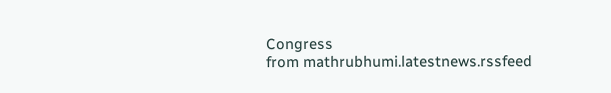Congress
from mathrubhumi.latestnews.rssfeed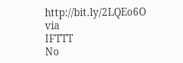http://bit.ly/2LQEo6O
via
IFTTT
No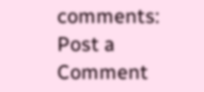comments:
Post a Comment